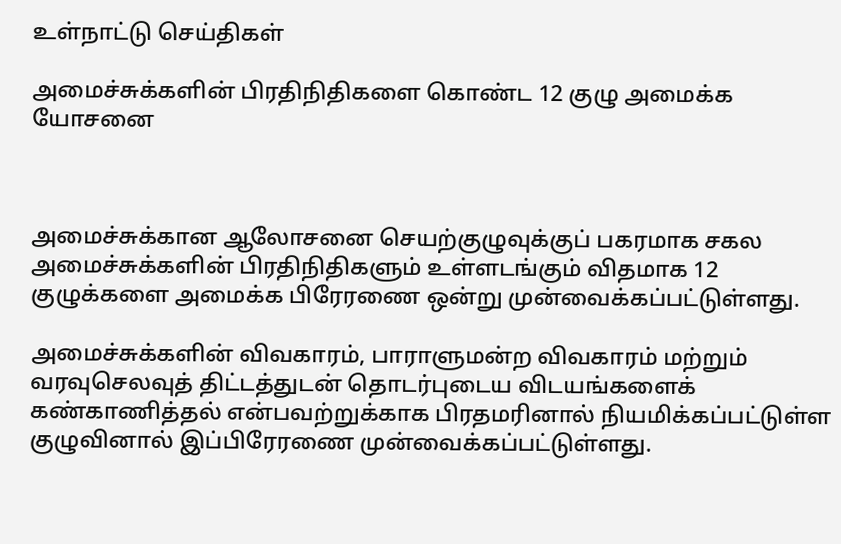உள்நாட்டு செய்திகள்

அமைச்சுக்களின் பிரதிநிதிகளை கொண்ட 12 குழு அமைக்க யோசனை



அமைச்சுக்கான ஆலோசனை செயற்குழுவுக்குப் பகரமாக சகல அமைச்சுக்களின் பிரதிநிதிகளும் உள்ளடங்கும் விதமாக 12 குழுக்களை அமைக்க பிரேரணை ஒன்று முன்வைக்கப்பட்டுள்ளது.

அமைச்சுக்களின் விவகாரம், பாராளுமன்ற விவகாரம் மற்றும் வரவுசெலவுத் திட்டத்துடன் தொடர்புடைய விடயங்களைக் கண்காணித்தல் என்பவற்றுக்காக பிரதமரினால் நியமிக்கப்பட்டுள்ள குழுவினால் இப்பிரேரணை முன்வைக்கப்பட்டுள்ளது.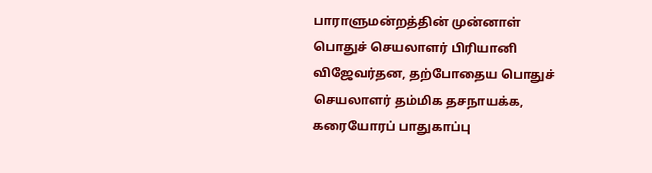பாராளுமன்றத்தின் முன்னாள் பொதுச் செயலாளர் பிரியானி விஜேவர்தன, தற்போதைய பொதுச் செயலாளர் தம்மிக தசநாயக்க, கரையோரப் பாதுகாப்பு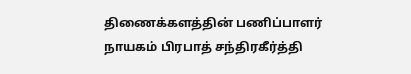திணைக்களத்தின் பணிப்பாளர் நாயகம் பிரபாத் சந்திரகீர்த்தி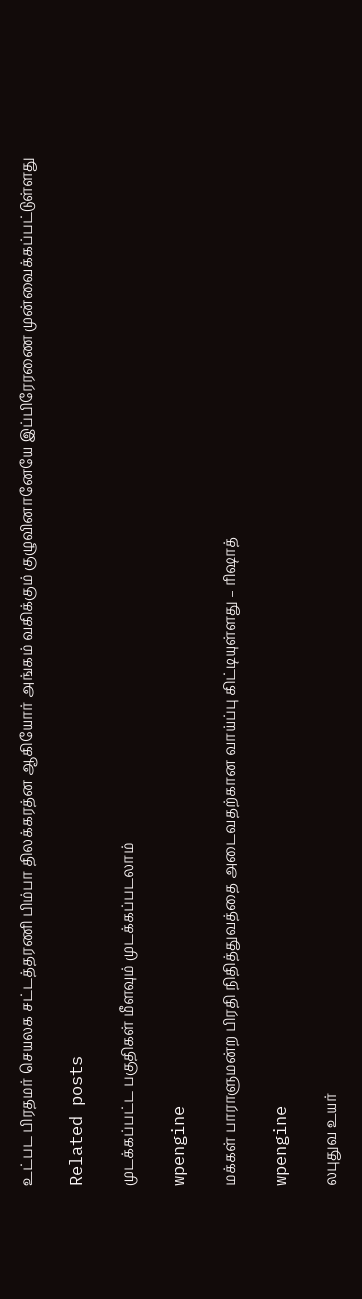உட்பட பிரதமர் செயலக சட்டத்தரணி பிம்பா திலக்கரத்ன ஆகியோர் அங்கம் வகிக்கும் குழுவினானேயே இப்பிரேரணை முன்வைக்கப்பட்டுள்ளது

Related posts

முடக்கப்பட்ட பகுதிகள் மீளவும் முடக்கப்படலாம்

wpengine

மக்கள் பாராளுமன்ற பிரதி நிதித்துவத்தை அடைவதற்கான வாய்ப்பு கிட்டியுள்ளது – ரிஷாத்

wpengine

லபுதுவ உயர்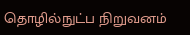தொழில்நுட்ப நிறுவனம்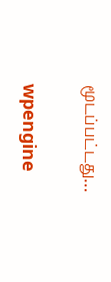மூடப்பட்டது…

wpengine